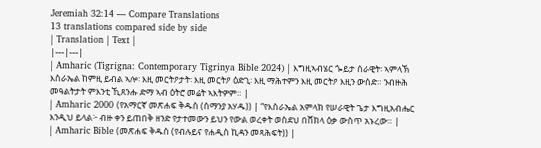Jeremiah 32:14 — Compare Translations
13 translations compared side by side
| Translation | Text |
|---|---|
| Amharic (Tigrigna: Contemporary Tigrinya Bible 2024) | እግዚኣብሄር ጐይታ ሰራዊት፡ ኣምላኽ እስራኤል ከምዚ ይብል ኣሎ፡ እዚ መርትዖታት፡ እዚ መርትዖ ዕድጊ፡ እዚ ማሕተምን እዚ መርትዖ እዚን ውሰድ። ንብዙሕ መዓልትታት ምእንቲ ኺጸንሑ ድማ ኣብ ዕትሮ መሬት ኣእትዎም። |
| Amharic 2000 (የአማርኛ መጽሐፍ ቅዱስ (ሰማንያ አሃዱ)) | “የእስራኤል አምላክ የሠራዊት ጌታ እግዚአብሔር እንዲህ ይላል፦ ብዙ ቀን ይጠበቅ ዘንድ የታተመውን ይህን የውል ወረቀት ወስደህ በሸክላ ዕቃ ውስጥ አኑረው። |
| Amharic Bible (መጽሐፍ ቅዱስ (የብሉይና የሐዲስ ኪዳን መጻሕፍት)) |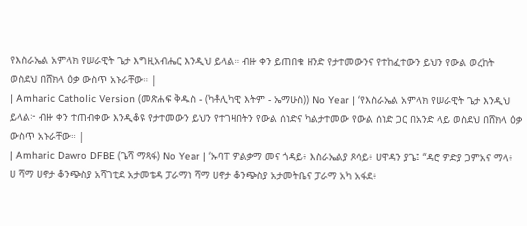የእስራኤል አምላክ የሠራዊት ጌታ እግዚአብሔር እንዲህ ይላል። ብዙ ቀን ይጠበቁ ዘንድ የታተመውንና የተከፈተውን ይህን የውል ወረከት ወስደህ በሸክላ ዕቃ ውስጥ አኑራቸው። |
| Amharic Catholic Version (መጽሐፍ ቅዱስ - (ካቶሊካዊ እትም - ኤማሁስ)) No Year | ‘የእስራኤል አምላክ የሠራዊት ጌታ እንዲህ ይላል፦ ብዙ ቀን ተጠብቀው እንዲቆዩ የታተመውን ይህን የተገዛበትን የውል ሰነድና ካልታተመው የውል ሰነድ ጋር በአንድ ላይ ወስደህ በሸክላ ዕቃ ውስጥ አኑራቸው። |
| Amharic Dawro DFBE (ጌሻ ማጻፋ) No Year | ‘ኡባፐ ዎልቃማ መና ጎዳይ፥ እስራኤልያ ጾሳይ፥ ሀዋዳን ያጌ፤ “ዳሮ ዎድያ ጋምአና ማላ፥ ሀ ሻማ ሀኖታ ቆንጭስያ አሻገቲደ አታመቴዳ ፓራማነ ሻማ ሀኖታ ቆንጭስያ አታመትቤና ፓራማ አካ አፋደ፥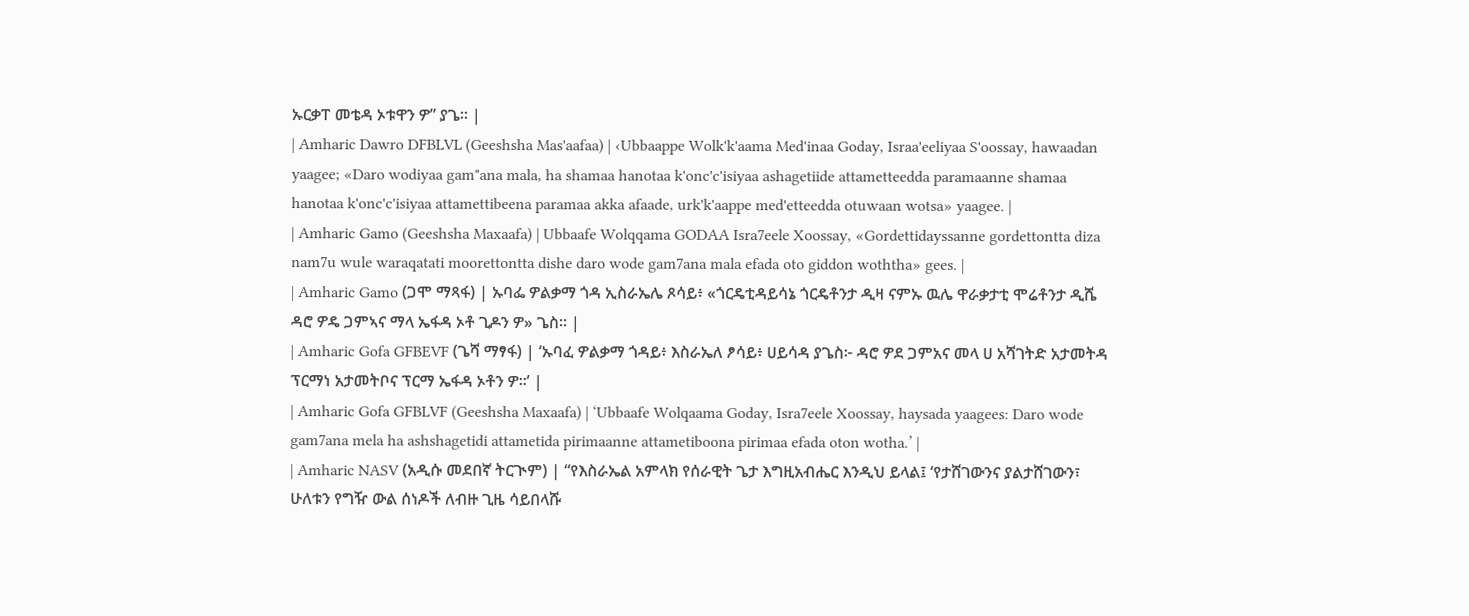ኡርቃፐ መቴዳ ኦቱዋን ዎ” ያጌ። |
| Amharic Dawro DFBLVL (Geeshsha Mas'aafaa) | ‹Ubbaappe Wolk'k'aama Med'inaa Goday, Israa'eeliyaa S'oossay, hawaadan yaagee; «Daro wodiyaa gam"ana mala, ha shamaa hanotaa k'onc'c'isiyaa ashagetiide attametteedda paramaanne shamaa hanotaa k'onc'c'isiyaa attamettibeena paramaa akka afaade, urk'k'aappe med'etteedda otuwaan wotsa» yaagee. |
| Amharic Gamo (Geeshsha Maxaafa) | Ubbaafe Wolqqama GODAA Isra7eele Xoossay, «Gordettidayssanne gordettontta diza nam7u wule waraqatati moorettontta dishe daro wode gam7ana mala efada oto giddon woththa» gees. |
| Amharic Gamo (ጋሞ ማጻፋ) | ኡባፌ ዎልቃማ ጎዳ ኢስራኤሌ ጾሳይ፥ «ጎርዴቲዳይሳኔ ጎርዴቶንታ ዲዛ ናምኡ ዉሌ ዋራቃታቲ ሞሬቶንታ ዲሼ ዳሮ ዎዴ ጋምኣና ማላ ኤፋዳ ኦቶ ጊዶን ዎ» ጌስ። |
| Amharic Gofa GFBEVF (ጌሻ ማፃፋ) | ‘ኡባፈ ዎልቃማ ጎዳይ፥ እስራኤለ ፆሳይ፥ ሀይሳዳ ያጌስ፦ ዳሮ ዎደ ጋምአና መላ ሀ አሻገትድ አታመትዳ ፕርማነ አታመትቦና ፕርማ ኤፋዳ ኦቶን ዎ።’ |
| Amharic Gofa GFBLVF (Geeshsha Maxaafa) | ‘Ubbaafe Wolqaama Goday, Isra7eele Xoossay, haysada yaagees: Daro wode gam7ana mela ha ashshagetidi attametida pirimaanne attametiboona pirimaa efada oton wotha.’ |
| Amharic NASV (አዲሱ መደበኛ ትርጒም) | “የእስራኤል አምላክ የሰራዊት ጌታ እግዚአብሔር እንዲህ ይላል፤ ‘የታሸገውንና ያልታሸገውን፣ ሁለቱን የግዥ ውል ሰነዶች ለብዙ ጊዜ ሳይበላሹ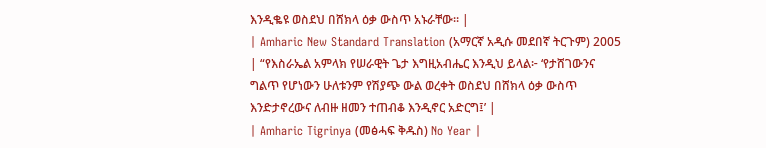እንዲቈዩ ወስደህ በሸክላ ዕቃ ውስጥ አኑራቸው። |
| Amharic New Standard Translation (አማርኛ አዲሱ መደበኛ ትርጉም) 2005 | “የእስራኤል አምላክ የሠራዊት ጌታ እግዚአብሔር እንዲህ ይላል፦ ‘የታሸገውንና ግልጥ የሆነውን ሁለቱንም የሽያጭ ውል ወረቀት ወስደህ በሸክላ ዕቃ ውስጥ እንድታኖረውና ለብዙ ዘመን ተጠብቆ እንዲኖር አድርግ፤’ |
| Amharic Tigrinya (መፅሓፍ ቅዱስ) No Year |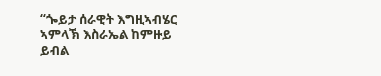“ጐይታ ሰራዊት እግዚኣብሄር ኣምላኽ እስራኤል ከምዙይ ይብል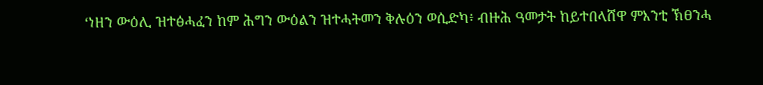‘ነዘን ውዕሊ ዝተፅሓፈን ከም ሕግን ውዕልን ዝተሓትመን ቅሉዕን ወሲድካ፥ ብዙሕ ዓመታት ከይተበላሸዋ ምእንቲ ኽፀንሓ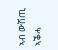ኣብ ውሽጢ ኣቕሓ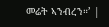መሬት ኣንብረን።’ |